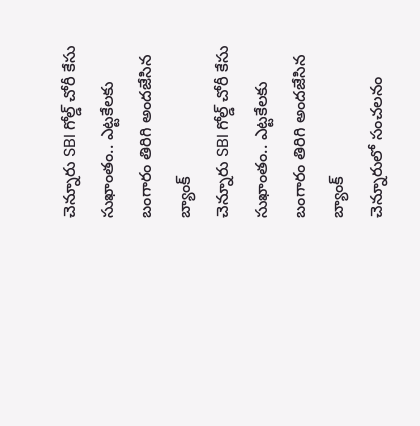చెన్నూరు SBI గోల్డ్ చోరీ కేసు సుఖాంతం.. ఎట్టకేలకు బంగారం తిరిగి అందజేసిన బ్యాంక్
చెన్నూరు SBI గోల్డ్ చోరీ కేసు సుఖాంతం.. ఎట్టకేలకు బంగారం తిరిగి అందజేసిన బ్యాంక్
చెన్నూరులో సంచలనం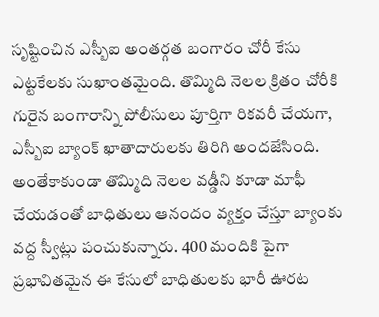సృష్టించిన ఎస్బీఐ అంతర్గత బంగారం చోరీ కేసు ఎట్టకేలకు సుఖాంతమైంది. తొమ్మిది నెలల క్రితం చోరీకి గురైన బంగారాన్ని పోలీసులు పూర్తిగా రికవరీ చేయగా, ఎస్బీఐ బ్యాంక్ ఖాతాదారులకు తిరిగి అందజేసింది. అంతేకాకుండా తొమ్మిది నెలల వడ్డీని కూడా మాఫీ చేయడంతో బాధితులు ఆనందం వ్యక్తం చేస్తూ బ్యాంకు వద్ద స్వీట్లు పంచుకున్నారు. 400 మందికి పైగా ప్రభావితమైన ఈ కేసులో బాధితులకు భారీ ఊరట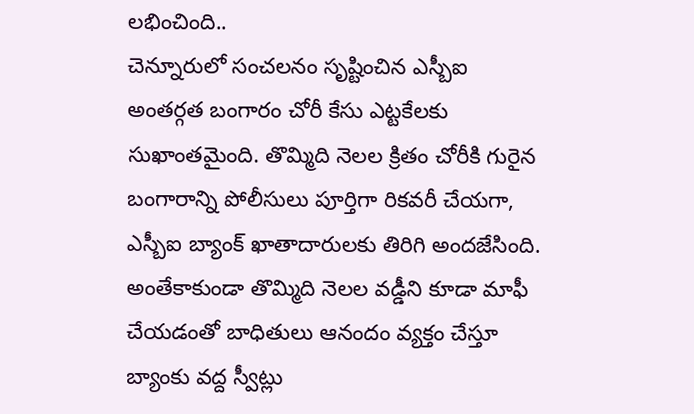లభించింది..
చెన్నూరులో సంచలనం సృష్టించిన ఎస్బీఐ అంతర్గత బంగారం చోరీ కేసు ఎట్టకేలకు సుఖాంతమైంది. తొమ్మిది నెలల క్రితం చోరీకి గురైన బంగారాన్ని పోలీసులు పూర్తిగా రికవరీ చేయగా, ఎస్బీఐ బ్యాంక్ ఖాతాదారులకు తిరిగి అందజేసింది. అంతేకాకుండా తొమ్మిది నెలల వడ్డీని కూడా మాఫీ చేయడంతో బాధితులు ఆనందం వ్యక్తం చేస్తూ బ్యాంకు వద్ద స్వీట్లు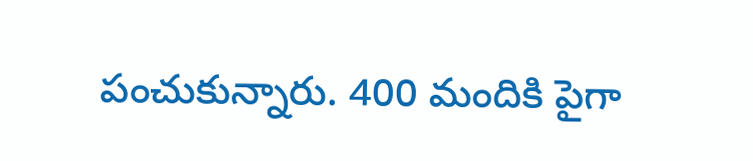పంచుకున్నారు. 400 మందికి పైగా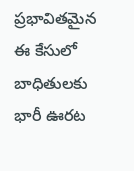ప్రభావితమైన ఈ కేసులో బాధితులకు భారీ ఊరట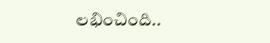లభించింది..